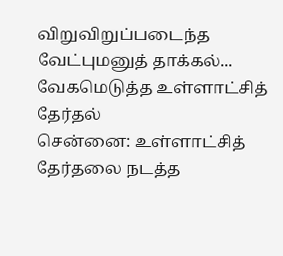விறுவிறுப்படைந்த வேட்புமனுத் தாக்கல்... வேகமெடுத்த உள்ளாட்சித் தேர்தல்
சென்னை: உள்ளாட்சித் தேர்தலை நடத்த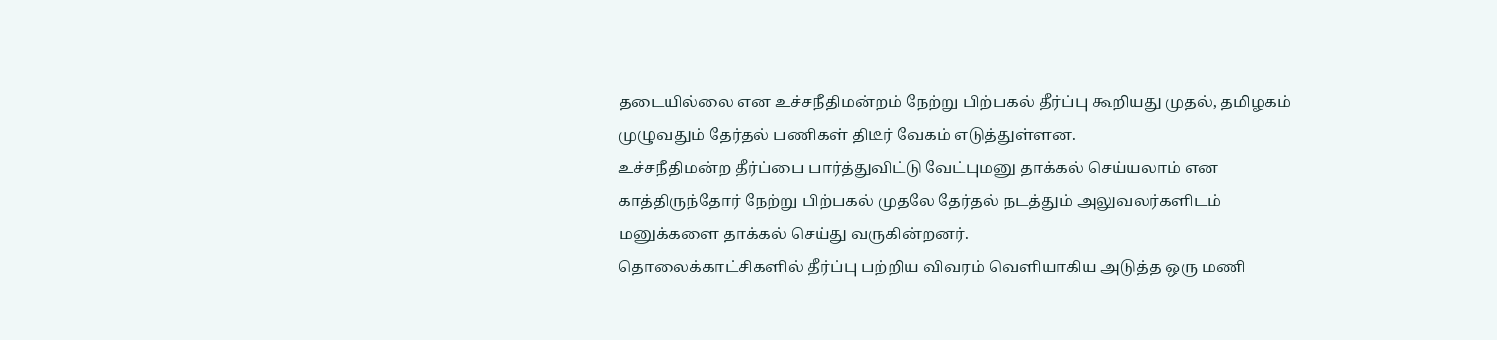தடையில்லை என உச்சநீதிமன்றம் நேற்று பிற்பகல் தீர்ப்பு கூறியது முதல், தமிழகம் முழுவதும் தேர்தல் பணிகள் திடீர் வேகம் எடுத்துள்ளன.
உச்சநீதிமன்ற தீர்ப்பை பார்த்துவிட்டு வேட்புமனு தாக்கல் செய்யலாம் என காத்திருந்தோர் நேற்று பிற்பகல் முதலே தேர்தல் நடத்தும் அலுவலர்களிடம் மனுக்களை தாக்கல் செய்து வருகின்றனர்.
தொலைக்காட்சிகளில் தீர்ப்பு பற்றிய விவரம் வெளியாகிய அடுத்த ஒரு மணி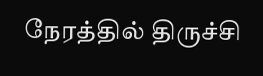நேரத்தில் திருச்சி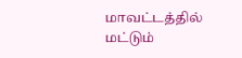மாவட்டத்தில் மட்டும்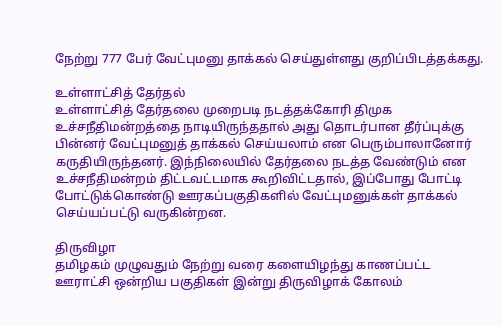நேற்று 777 பேர் வேட்புமனு தாக்கல் செய்துள்ளது குறிப்பிடத்தக்கது.

உள்ளாட்சித் தேர்தல்
உள்ளாட்சித் தேர்தலை முறைபடி நடத்தக்கோரி திமுக உச்சநீதிமன்றத்தை நாடியிருந்ததால் அது தொடர்பான தீர்ப்புக்கு பின்னர் வேட்புமனுத் தாக்கல் செய்யலாம் என பெரும்பாலானோர் கருதியிருந்தனர். இந்நிலையில் தேர்தலை நடத்த வேண்டும் என உச்சநீதிமன்றம் திட்டவட்டமாக கூறிவிட்டதால், இப்போது போட்டி போட்டுக்கொண்டு ஊரகப்பகுதிகளில் வேட்புமனுக்கள் தாக்கல் செய்யப்பட்டு வருகின்றன.

திருவிழா
தமிழகம் முழுவதும் நேற்று வரை களையிழந்து காணப்பட்ட ஊராட்சி ஒன்றிய பகுதிகள் இன்று திருவிழாக் கோலம்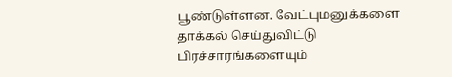பூண்டுள்ளன. வேட்புமனுக்களை தாக்கல் செய்துவிட்டு பிரச்சாரங்களையும்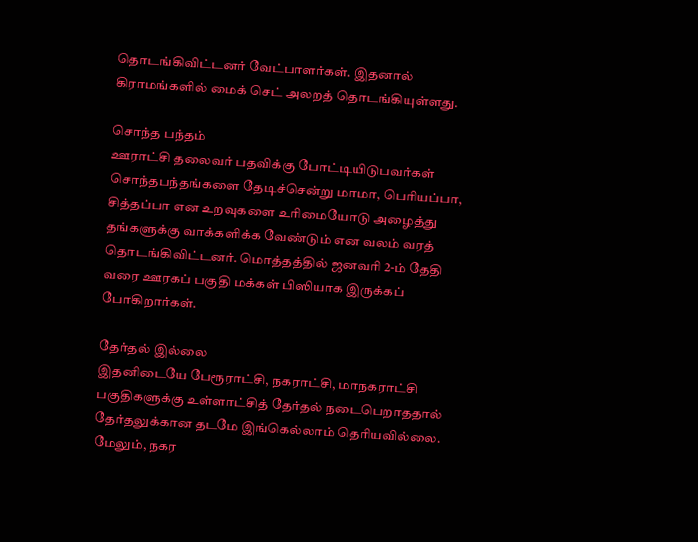தொடங்கிவிட்டனர் வேட்பாளர்கள். இதனால் கிராமங்களில் மைக் செட் அலறத் தொடங்கியுள்ளது.

சொந்த பந்தம்
ஊராட்சி தலைவர் பதவிக்கு போட்டியிடுபவர்கள் சொந்தபந்தங்களை தேடிச்சென்று மாமா, பெரியப்பா, சித்தப்பா என உறவுகளை உரிமையோடு அழைத்து தங்களுக்கு வாக்களிக்க வேண்டும் என வலம் வரத் தொடங்கிவிட்டனர். மொத்தத்தில் ஜனவரி 2-ம் தேதி வரை ஊரகப் பகுதி மக்கள் பிஸியாக இருக்கப் போகிறார்கள்.

தேர்தல் இல்லை
இதனிடையே பேரூராட்சி, நகராட்சி, மாநகராட்சி பகுதிகளுக்கு உள்ளாட்சித் தேர்தல் நடைபெறாததால் தேர்தலுக்கான தடமே இங்கெல்லாம் தெரியவில்லை. மேலும், நகர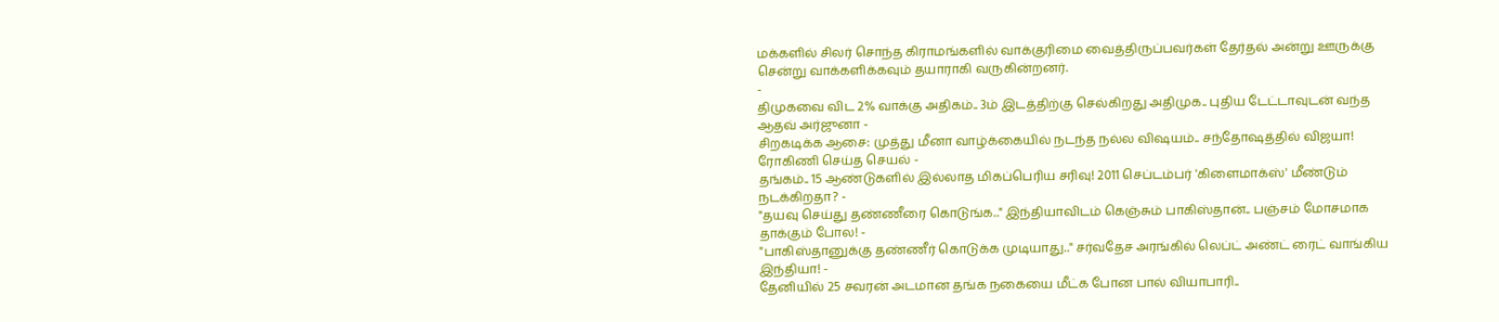மக்களில் சிலர் சொந்த கிராமங்களில் வாக்குரிமை வைத்திருப்பவர்கள் தேர்தல் அன்று ஊருக்கு சென்று வாக்களிக்கவும் தயாராகி வருகின்றனர்.
-
திமுகவை விட 2% வாக்கு அதிகம்.. 3ம் இடத்திற்கு செல்கிறது அதிமுக.. புதிய டேட்டாவுடன் வந்த ஆதவ் அர்ஜுனா -
சிறகடிக்க ஆசை: முத்து மீனா வாழ்க்கையில் நடந்த நல்ல விஷயம்.. சந்தோஷத்தில் விஜயா! ரோகிணி செய்த செயல் -
தங்கம்.. 15 ஆண்டுகளில் இல்லாத மிகப்பெரிய சரிவு! 2011 செப்டம்பர் 'கிளைமாக்ஸ்' மீண்டும் நடக்கிறதா? -
"தயவு செய்து தண்ணீரை கொடுங்க.." இந்தியாவிடம் கெஞ்சும் பாகிஸ்தான்.. பஞ்சம் மோசமாக தாக்கும் போல! -
"பாகிஸ்தானுக்கு தண்ணீர் கொடுக்க முடியாது.." சர்வதேச அரங்கில் லெப்ட் அண்ட் ரைட் வாங்கிய இந்தியா! -
தேனியில் 25 சவரன் அடமான தங்க நகையை மீட்க போன பால் வியாபாரி..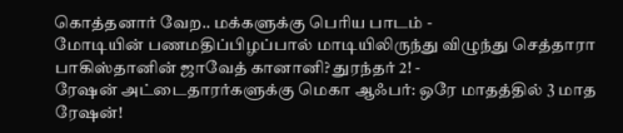கொத்தனார் வேற.. மக்களுக்கு பெரிய பாடம் -
மோடியின் பணமதிப்பிழப்பால் மாடியிலிருந்து விழுந்து செத்தாரா பாகிஸ்தானின் ஜாவேத் கானானி? துரந்தர் 2! -
ரேஷன் அட்டைதாரர்களுக்கு மெகா ஆஃபர்: ஒரே மாதத்தில் 3 மாத ரேஷன்!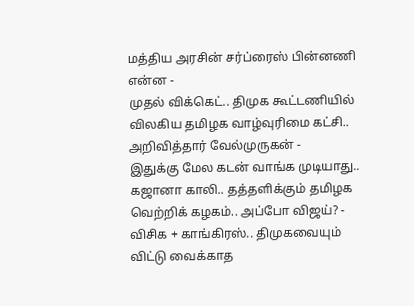மத்திய அரசின் சர்ப்ரைஸ் பின்னணி என்ன -
முதல் விக்கெட்.. திமுக கூட்டணியில் விலகிய தமிழக வாழ்வுரிமை கட்சி.. அறிவித்தார் வேல்முருகன் -
இதுக்கு மேல கடன் வாங்க முடியாது.. கஜானா காலி.. தத்தளிக்கும் தமிழக வெற்றிக் கழகம்.. அப்போ விஜய்? -
விசிக + காங்கிரஸ்.. திமுகவையும் விட்டு வைக்காத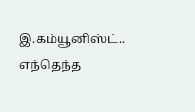இ.கம்யூனிஸ்ட்.. எந்தெந்த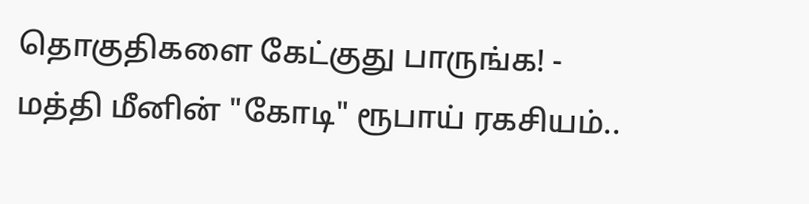தொகுதிகளை கேட்குது பாருங்க! -
மத்தி மீனின் "கோடி" ரூபாய் ரகசியம்..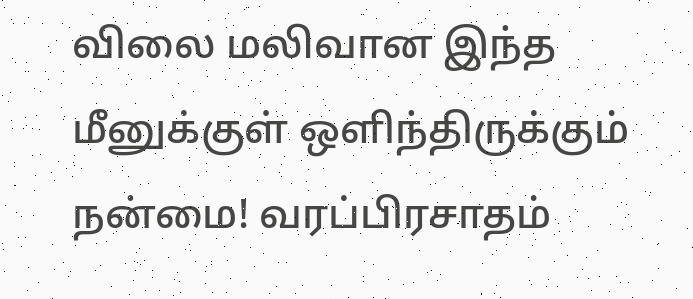விலை மலிவான இந்த மீனுக்குள் ஒளிந்திருக்கும் நன்மை! வரப்பிரசாதம்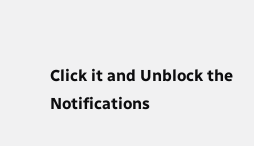Click it and Unblock the Notifications